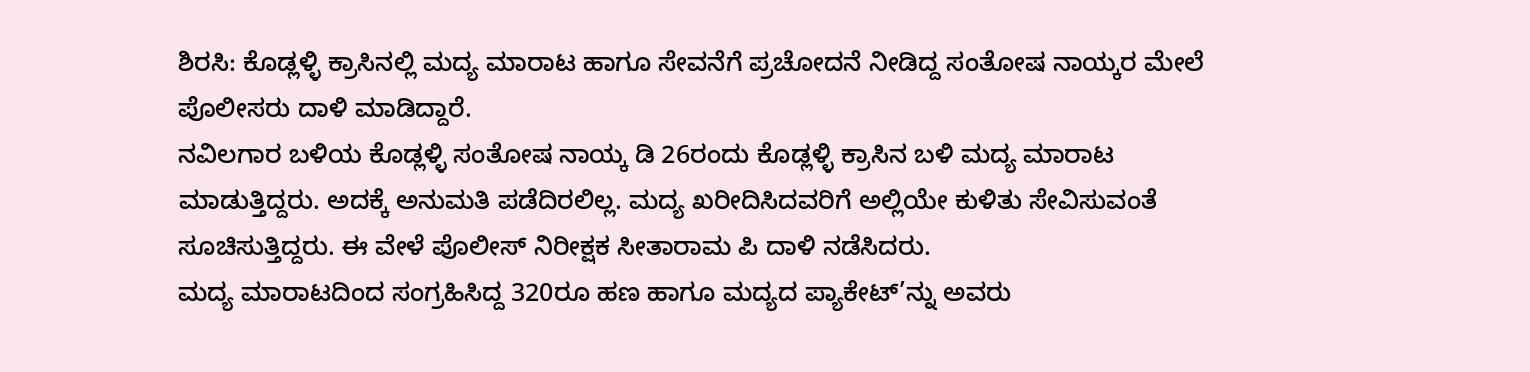ಶಿರಸಿ: ಕೊಡ್ಲಳ್ಳಿ ಕ್ರಾಸಿನಲ್ಲಿ ಮದ್ಯ ಮಾರಾಟ ಹಾಗೂ ಸೇವನೆಗೆ ಪ್ರಚೋದನೆ ನೀಡಿದ್ದ ಸಂತೋಷ ನಾಯ್ಕರ ಮೇಲೆ ಪೊಲೀಸರು ದಾಳಿ ಮಾಡಿದ್ದಾರೆ.
ನವಿಲಗಾರ ಬಳಿಯ ಕೊಡ್ಲಳ್ಳಿ ಸಂತೋಷ ನಾಯ್ಕ ಡಿ 26ರಂದು ಕೊಡ್ಲಳ್ಳಿ ಕ್ರಾಸಿನ ಬಳಿ ಮದ್ಯ ಮಾರಾಟ ಮಾಡುತ್ತಿದ್ದರು. ಅದಕ್ಕೆ ಅನುಮತಿ ಪಡೆದಿರಲಿಲ್ಲ. ಮದ್ಯ ಖರೀದಿಸಿದವರಿಗೆ ಅಲ್ಲಿಯೇ ಕುಳಿತು ಸೇವಿಸುವಂತೆ ಸೂಚಿಸುತ್ತಿದ್ದರು. ಈ ವೇಳೆ ಪೊಲೀಸ್ ನಿರೀಕ್ಷಕ ಸೀತಾರಾಮ ಪಿ ದಾಳಿ ನಡೆಸಿದರು.
ಮದ್ಯ ಮಾರಾಟದಿಂದ ಸಂಗ್ರಹಿಸಿದ್ದ 320ರೂ ಹಣ ಹಾಗೂ ಮದ್ಯದ ಪ್ಯಾಕೇಟ್’ನ್ನು ಅವರು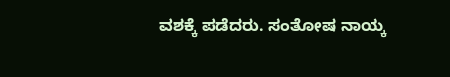ವಶಕ್ಕೆ ಪಡೆದರು. ಸಂತೋಷ ನಾಯ್ಕ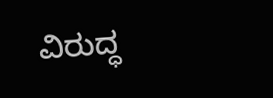ವಿರುದ್ಧ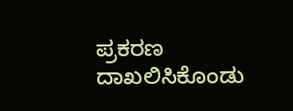ಪ್ರಕರಣ ದಾಖಲಿಸಿಕೊಂಡು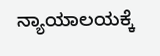ನ್ಯಾಯಾಲಯಕ್ಕೆ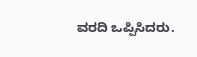ವರದಿ ಒಪ್ಪಿಸಿದರು.